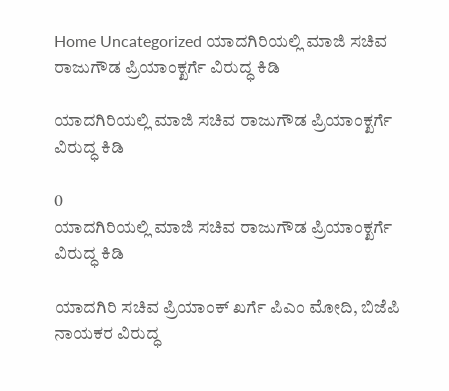Home Uncategorized ಯಾದಗಿರಿಯಲ್ಲಿ ಮಾಜಿ ಸಚಿವ ರಾಜುಗೌಡ ಪ್ರಿಯಾಂಕ್ಖರ್ಗೆ ವಿರುದ್ಧ ಕಿಡಿ

ಯಾದಗಿರಿಯಲ್ಲಿ ಮಾಜಿ ಸಚಿವ ರಾಜುಗೌಡ ಪ್ರಿಯಾಂಕ್ಖರ್ಗೆ ವಿರುದ್ಧ ಕಿಡಿ

0
ಯಾದಗಿರಿಯಲ್ಲಿ ಮಾಜಿ ಸಚಿವ ರಾಜುಗೌಡ ಪ್ರಿಯಾಂಕ್ಖರ್ಗೆ ವಿರುದ್ಧ ಕಿಡಿ

ಯಾದಗಿರಿ ಸಚಿವ ಪ್ರಿಯಾಂಕ್ ಖರ್ಗೆ ಪಿಎಂ ಮೋದಿ, ಬಿಜೆಪಿ ನಾಯಕರ ವಿರುದ್ಧ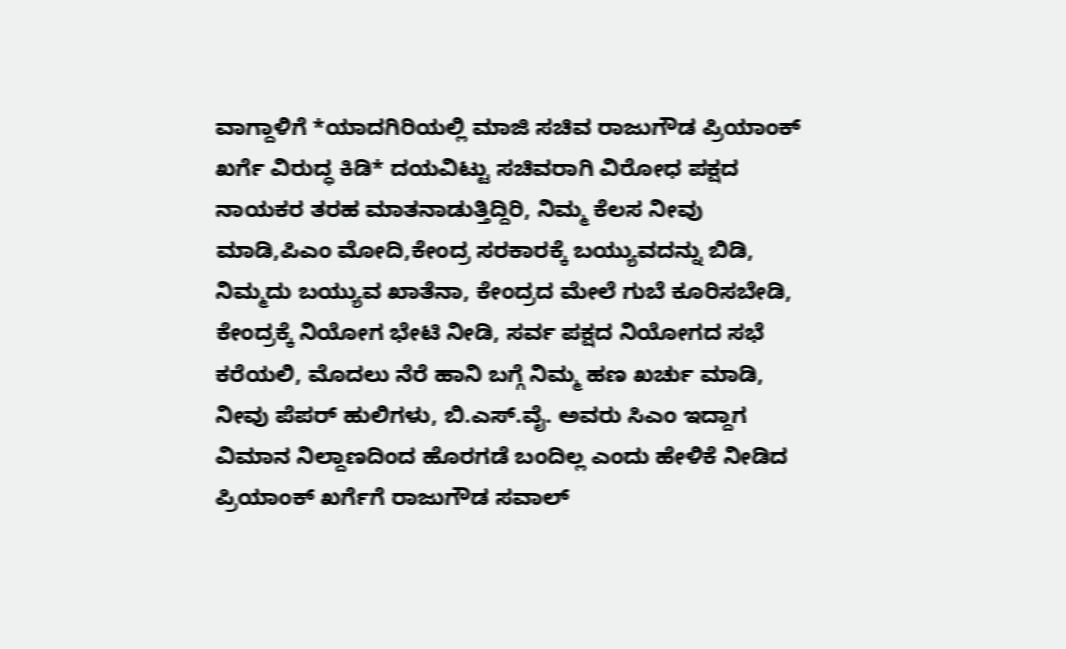ವಾಗ್ದಾಳಿಗೆ *ಯಾದಗಿರಿಯಲ್ಲಿ ಮಾಜಿ ಸಚಿವ ರಾಜುಗೌಡ ಪ್ರಿಯಾಂಕ್ ಖರ್ಗೆ ವಿರುದ್ಧ ಕಿಡಿ* ದಯವಿಟ್ಟು ಸಚಿವರಾಗಿ ವಿರೋಧ ಪಕ್ಷದ ನಾಯಕರ ತರಹ ಮಾತನಾಡುತ್ತಿದ್ದಿರಿ, ನಿಮ್ಮ ಕೆಲಸ ನೀವು ಮಾಡಿ,ಪಿಎಂ ಮೋದಿ,ಕೇಂದ್ರ ಸರಕಾರಕ್ಕೆ ಬಯ್ಯುವದನ್ನು ಬಿಡಿ, ನಿಮ್ಮದು ಬಯ್ಯುವ ಖಾತೆನಾ, ಕೇಂದ್ರದ ಮೇಲೆ ಗುಬೆ ಕೂರಿಸಬೇಡಿ, ಕೇಂದ್ರಕ್ಕೆ ನಿಯೋಗ ಭೇಟಿ ನೀಡಿ, ಸರ್ವ ಪಕ್ಷದ ನಿಯೋಗದ ಸಭೆ ಕರೆಯಲಿ, ಮೊದಲು ನೆರೆ ಹಾನಿ ಬಗ್ಗೆ ನಿಮ್ಮ ಹಣ ಖರ್ಚು ಮಾಡಿ, ನೀವು ಪೆಪರ್ ಹುಲಿಗಳು, ಬಿ.ಎಸ್.ವೈ. ಅವರು ಸಿಎಂ ಇದ್ದಾಗ ವಿಮಾನ ನಿಲ್ದಾಣದಿಂದ ಹೊರಗಡೆ ಬಂದಿಲ್ಲ ಎಂದು ಹೇಳಿಕೆ ನೀಡಿದ ಪ್ರಿಯಾಂಕ್ ಖರ್ಗೆಗೆ ರಾಜುಗೌಡ ಸವಾಲ್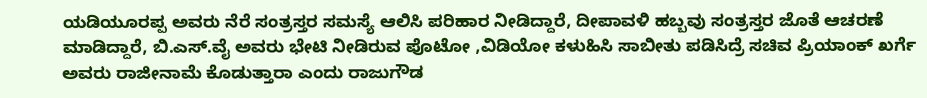ಯಡಿಯೂರಪ್ಪ ಅವರು ನೆರೆ ಸಂತ್ರಸ್ತರ ಸಮಸ್ಯೆ ಆಲಿಸಿ ಪರಿಹಾರ ನೀಡಿದ್ದಾರೆ, ದೀಪಾವಳಿ ಹಬ್ಬವು ಸಂತ್ರಸ್ತರ ಜೊತೆ ಆಚರಣೆ ಮಾಡಿದ್ದಾರೆ, ಬಿ.ಎಸ್.ವೈ ಅವರು ಭೇಟಿ ನೀಡಿರುವ ಪೊಟೋ ,ವಿಡಿಯೋ ಕಳುಹಿಸಿ ಸಾಬೀತು ಪಡಿಸಿದ್ರೆ ಸಚಿವ ಪ್ರಿಯಾಂಕ್ ಖರ್ಗೆ ಅವರು ರಾಜೀನಾಮೆ ಕೊಡುತ್ತಾರಾ ಎಂದು ರಾಜುಗೌಡ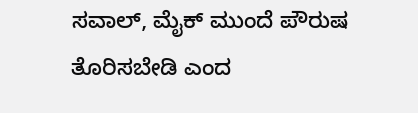ಸವಾಲ್, ಮೈಕ್ ಮುಂದೆ ಪೌರುಷ ತೊರಿಸಬೇಡಿ ಎಂದ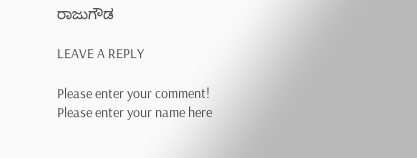ರಾಜುಗೌಡ

LEAVE A REPLY

Please enter your comment!
Please enter your name here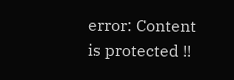error: Content is protected !!